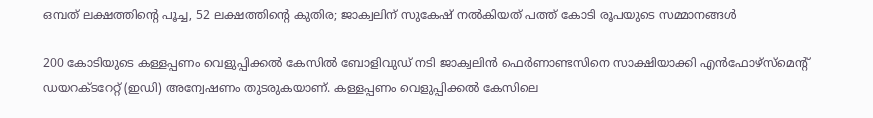ഒമ്പത് ലക്ഷത്തിന്റെ പൂച്ച, 52 ലക്ഷത്തിന്റെ കുതിര; ജാക്വലിന് സുകേഷ് നൽകിയത് പത്ത് കോടി രൂപയുടെ സമ്മാനങ്ങൾ

200 കോടിയുടെ കള്ളപ്പണം വെളുപ്പിക്കൽ കേസിൽ ബോളിവുഡ് നടി ജാക്വലിൻ ഫെർണാണ്ടസിനെ സാക്ഷിയാക്കി എൻഫോഴ്‌സ്‌മെന്റ് ഡയറക്ടറേറ്റ് (ഇഡി) അന്വേഷണം തുടരുകയാണ്. കള്ളപ്പണം വെളുപ്പിക്കൽ കേസിലെ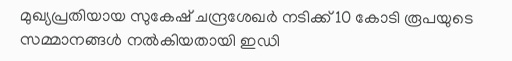മുഖ്യപ്രതിയായ സുകേഷ് ചന്ദ്രശേഖർ നടിക്ക് 10 കോടി രൂപയുടെ സമ്മാനങ്ങൾ നൽകിയതായി ഇഡി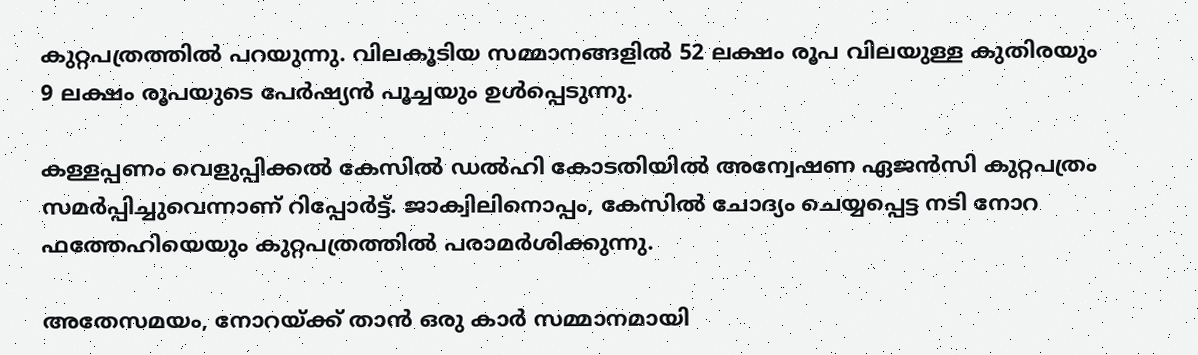കുറ്റപത്രത്തിൽ പറയുന്നു. വിലകൂടിയ സമ്മാനങ്ങളിൽ 52 ലക്ഷം രൂപ വിലയുള്ള കുതിരയും 9 ലക്ഷം രൂപയുടെ പേർഷ്യൻ പൂച്ചയും ഉൾപ്പെടുന്നു.

കള്ളപ്പണം വെളുപ്പിക്കൽ കേസിൽ ഡൽഹി കോടതിയിൽ അന്വേഷണ ഏജൻസി കുറ്റപത്രം സമർപ്പിച്ചുവെന്നാണ് റിപ്പോർട്ട്. ജാക്വിലിനൊപ്പം, കേസിൽ ചോദ്യം ചെയ്യപ്പെട്ട നടി നോറ ഫത്തേഹിയെയും കുറ്റപത്രത്തിൽ പരാമർശിക്കുന്നു.

അതേസമയം, നോറയ്ക്ക് താൻ ഒരു കാർ സമ്മാനമായി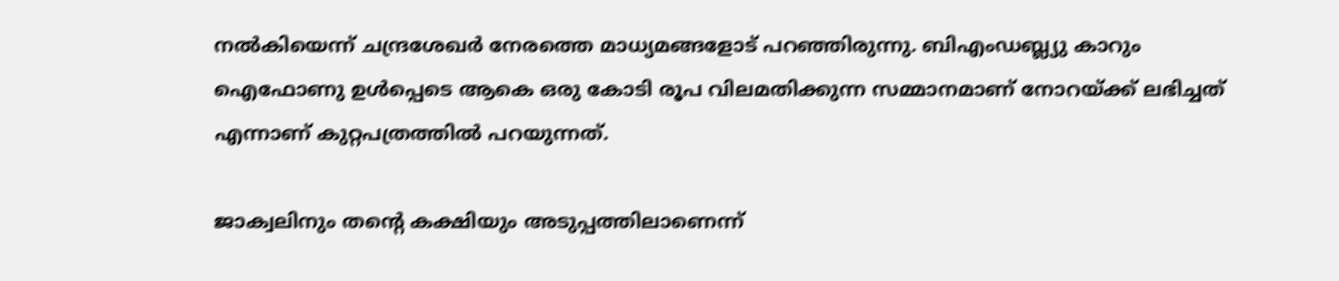നൽകിയെന്ന് ചന്ദ്രശേഖർ നേരത്തെ മാധ്യമങ്ങളോട് പറഞ്ഞിരുന്നു. ബിഎംഡബ്ല്യു കാറും ഐഫോണു ഉൾപ്പെടെ ആകെ ഒരു കോടി രൂപ വിലമതിക്കുന്ന സമ്മാനമാണ് നോറയ്ക്ക് ലഭിച്ചത് എന്നാണ് കുറ്റപത്രത്തിൽ പറയുന്നത്.

ജാക്വലിനും തന്റെ കക്ഷിയും അടുപ്പത്തിലാണെന്ന്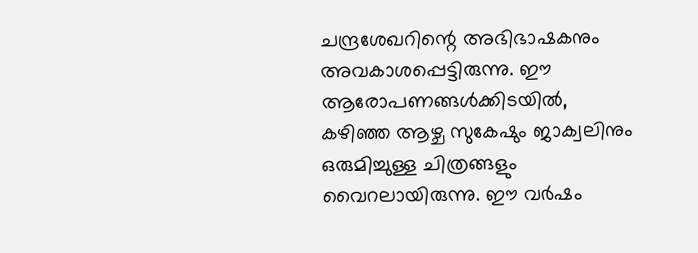ചന്ദ്രശേഖറിന്റെ അഭിഭാഷകനും അവകാശപ്പെട്ടിരുന്നു. ഈ ആരോപണങ്ങൾക്കിടയിൽ, കഴിഞ്ഞ ആഴ്ച സുകേഷും ജാക്വലിനും ഒരുമിച്ചുള്ള ചിത്രങ്ങളും വൈറലായിരുന്നു. ഈ വർഷം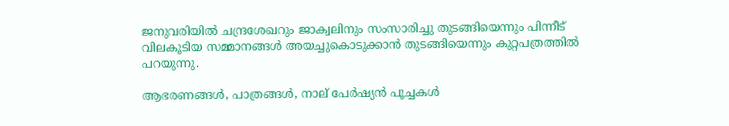ജനുവരിയിൽ ചന്ദ്രശേഖറും ജാക്വലിനും സംസാരിച്ചു തുടങ്ങിയെന്നും പിന്നീട് വിലകൂടിയ സമ്മാനങ്ങൾ അയച്ചുകൊടുക്കാൻ തുടങ്ങിയെന്നും കുറ്റപത്രത്തിൽ പറയുന്നു.

ആഭരണങ്ങൾ, പാത്രങ്ങൾ, നാല് പേർഷ്യൻ പൂച്ചകൾ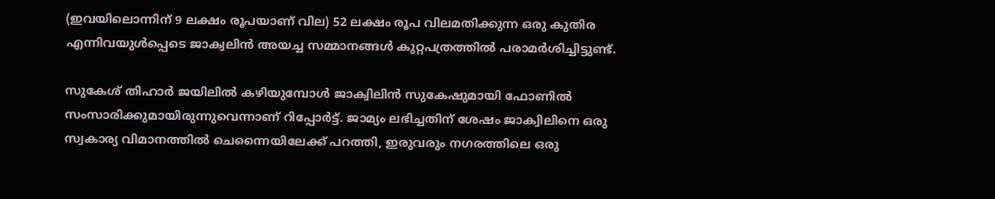(ഇവയിലൊന്നിന് 9 ലക്ഷം രൂപയാണ് വില) 52 ലക്ഷം രൂപ വിലമതിക്കുന്ന ഒരു കുതിര എന്നിവയുൾപ്പെടെ ജാക്വലിൻ അയച്ച സമ്മാനങ്ങൾ കുറ്റപത്രത്തിൽ പരാമർശിച്ചിട്ടുണ്ട്.

സുകേശ് തിഹാർ ജയിലിൽ കഴിയുമ്പോൾ ജാക്വിലിൻ സുകേഷുമായി ഫോണിൽ സംസാരിക്കുമായിരുന്നുവെന്നാണ് റിപ്പോർട്ട്. ജാമ്യം ലഭിച്ചതിന് ശേഷം ജാക്വിലിനെ ഒരു സ്വകാര്യ വിമാനത്തിൽ ചെന്നൈയിലേക്ക് പറത്തി, ഇരുവരും നഗരത്തിലെ ഒരു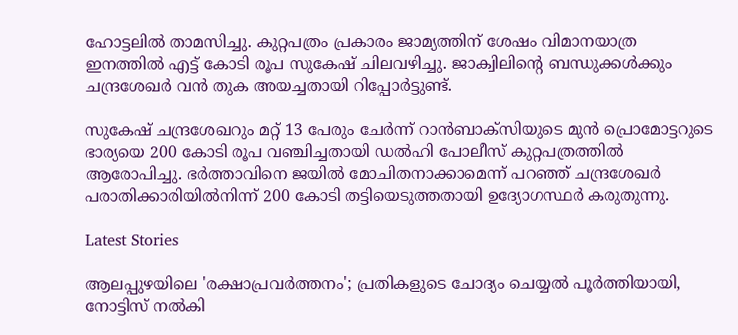ഹോട്ടലിൽ താമസിച്ചു. കുറ്റപത്രം പ്രകാരം ജാമ്യത്തിന് ശേഷം വിമാനയാത്ര ഇനത്തിൽ എട്ട് കോടി രൂപ സുകേഷ് ചിലവഴിച്ചു. ജാക്വിലിന്റെ ബന്ധുക്കൾക്കും ചന്ദ്രശേഖർ വൻ തുക അയച്ചതായി റിപ്പോർട്ടുണ്ട്.

സുകേഷ് ചന്ദ്രശേഖറും മറ്റ് 13 പേരും ചേർന്ന് റാൻബാക്‌സിയുടെ മുൻ പ്രൊമോട്ടറുടെ ഭാര്യയെ 200 കോടി രൂപ വഞ്ചിച്ചതായി ഡൽഹി പോലീസ് കുറ്റപത്രത്തിൽ ആരോപിച്ചു. ഭർത്താവിനെ ജയിൽ മോചിതനാക്കാമെന്ന് പറഞ്ഞ് ചന്ദ്രശേഖർ പരാതിക്കാരിയിൽനിന്ന് 200 കോടി തട്ടിയെടുത്തതായി ഉദ്യോഗസ്ഥർ കരുതുന്നു.

Latest Stories

ആലപ്പുഴയിലെ 'രക്ഷാപ്രവർത്തനം'; പ്രതികളുടെ ചോദ്യം ചെയ്യൽ പൂർത്തിയായി, നോട്ടിസ് നൽകി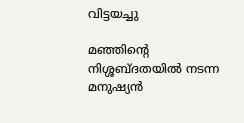വിട്ടയച്ചു

മഞ്ഞിന്റെ നിശ്ശബ്ദതയിൽ നടന്ന മനുഷ്യൻ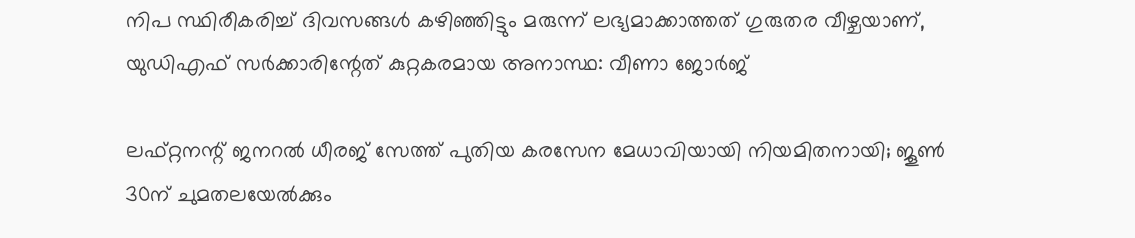നിപ സ്ഥിരീകരിച്ച് ദിവസങ്ങൾ കഴിഞ്ഞിട്ടും മരുന്ന് ലഭ്യമാക്കാത്തത് ഗുരുതര വീഴ്ചയാണ്, യുഡിഎഫ് സർക്കാരിന്റേത് കുറ്റകരമായ അനാസ്ഥ: വീണാ ജോർജ്

ലഫ്റ്റനന്റ് ജനറൽ ധീരജ് സേത്ത് പുതിയ കരസേന മേധാവിയായി നിയമിതനായി; ജൂൺ 30ന് ചുമതലയേൽക്കും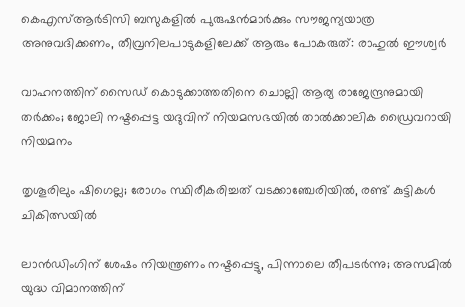കെഎസ്ആർടിസി ബസുകളിൽ പുരുഷൻമാർക്കും സൗജന്യയാത്ര അനുവദിക്കണം, തീവ്രനിലപാടുകളിലേക്ക് ആരും പോകരുത്: രാഹുൽ ഈശ്വർ

വാഹനത്തിന് സൈഡ് കൊടുക്കാത്തതിനെ ചൊല്ലി ആര്യ രാജേന്ദ്രനുമായി തർക്കം; ജോലി നഷ്ടപ്പെട്ട യദുവിന് നിയമസഭയിൽ താൽക്കാലിക ഡ്രൈവറായി നിയമനം

തൃശൂരിലും ഷിഗെല്ല; രോഗം സ്ഥിരീകരിച്ചത് വടക്കാഞ്ചേരിയിൽ, രണ്ട് കുട്ടികൾ ചികിത്സയിൽ

ലാൻഡിംഗിന് ശേഷം നിയന്ത്രണം നഷ്ടപ്പെട്ടു, പിന്നാലെ തീപടർന്നു; അസമിൽ യുദ്ധ വിമാനത്തിന്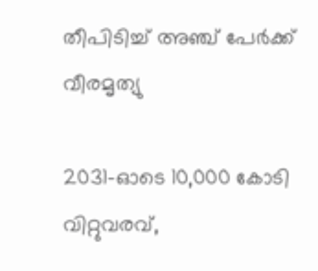തീപിടിച്ച് അഞ്ച് പേർക്ക് വീരമൃത്യു

2031-ഓടെ 10,000 കോടി വിറ്റുവരവ്,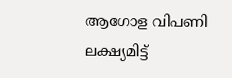ആഗോള വിപണി ലക്ഷ്യമിട്ട്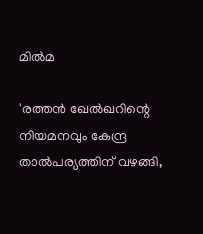മിൽമ

'രത്തൻ ഖേൽഖറിന്റെ നിയമനവും കേന്ദ്ര താൽപര്യത്തിന് വഴങ്ങി,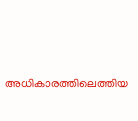അധികാരത്തിലെത്തിയ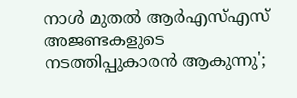നാൾ മുതൽ ആർഎസ്എസ് അജണ്ടകളുടെ നടത്തിപ്പുകാരൻ ആകുന്നു';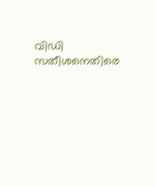വിഡി സതീശനെതിരെ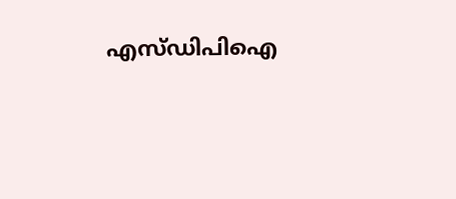എസ്ഡിപിഐ